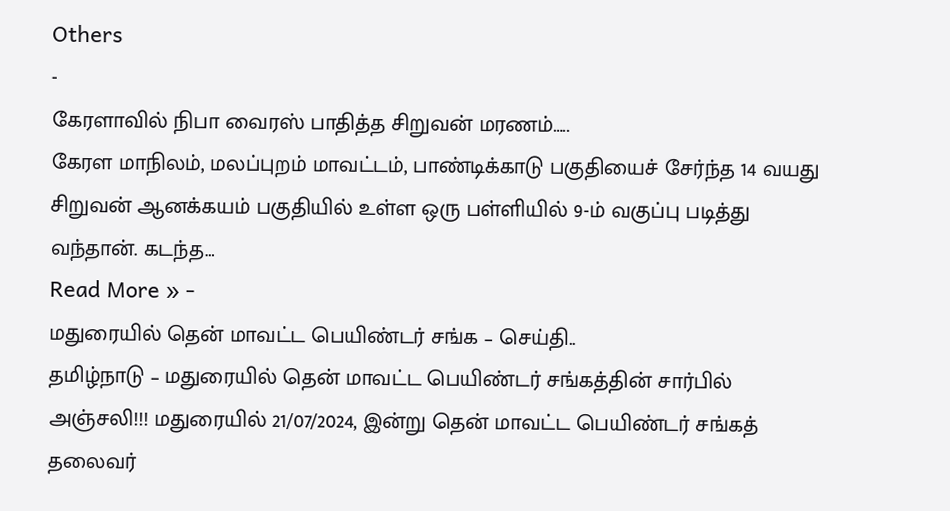Others
-
கேரளாவில் நிபா வைரஸ் பாதித்த சிறுவன் மரணம்…..
கேரள மாநிலம், மலப்புறம் மாவட்டம், பாண்டிக்காடு பகுதியைச் சேர்ந்த 14 வயது சிறுவன் ஆனக்கயம் பகுதியில் உள்ள ஒரு பள்ளியில் 9-ம் வகுப்பு படித்து வந்தான். கடந்த…
Read More » -
மதுரையில் தென் மாவட்ட பெயிண்டர் சங்க – செய்தி..
தமிழ்நாடு – மதுரையில் தென் மாவட்ட பெயிண்டர் சங்கத்தின் சார்பில் அஞ்சலி!!! மதுரையில் 21/07/2024, இன்று தென் மாவட்ட பெயிண்டர் சங்கத் தலைவர்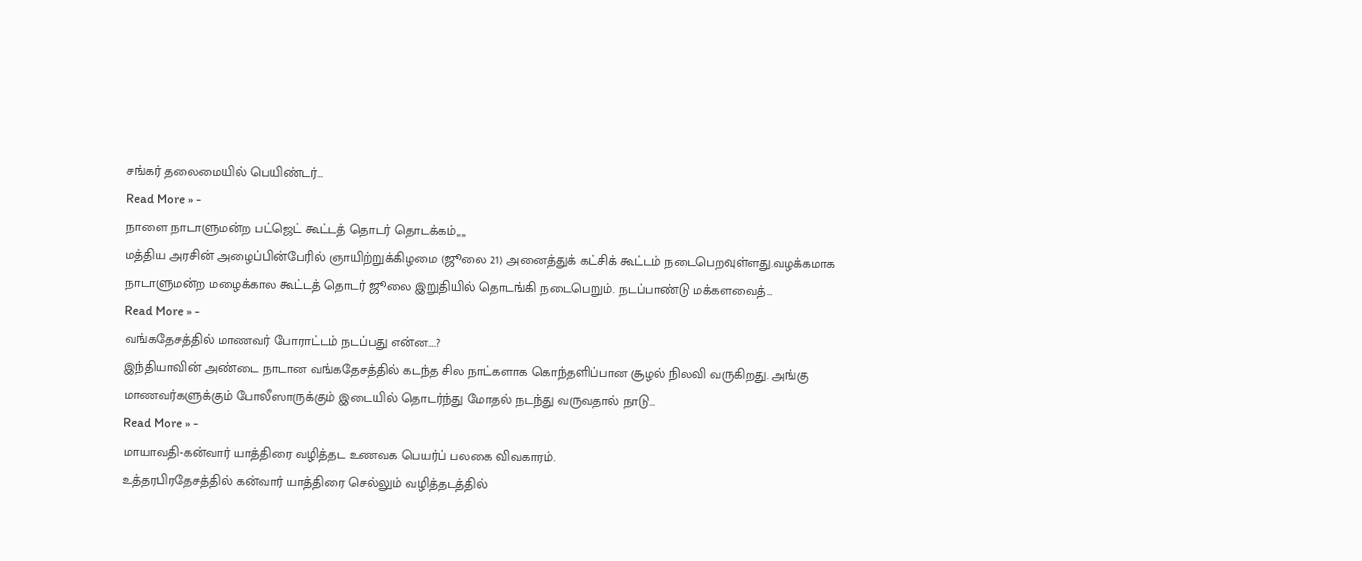சங்கர் தலைமையில் பெயிண்டர்…
Read More » -
நாளை நாடாளுமன்ற பட்ஜெட் கூட்டத் தொடர் தொடக்கம்,,,,
மத்திய அரசின் அழைப்பின்பேரில் ஞாயிற்றுக்கிழமை (ஜூலை 21) அனைத்துக் கட்சிக் கூட்டம் நடைபெறவுள்ளது.வழக்கமாக நாடாளுமன்ற மழைக்கால கூட்டத் தொடர் ஜூலை இறுதியில் தொடங்கி நடைபெறும். நடப்பாண்டு மக்களவைத்…
Read More » -
வங்கதேசத்தில் மாணவர் போராட்டம் நடப்பது என்ன….?
இந்தியாவின் அண்டை நாடான வங்கதேசத்தில் கடந்த சில நாட்களாக கொந்தளிப்பான சூழல் நிலவி வருகிறது. அங்கு மாணவர்களுக்கும் போலீஸாருக்கும் இடையில் தொடர்ந்து மோதல் நடந்து வருவதால் நாடு…
Read More » -
மாயாவதி-கன்வார் யாத்திரை வழித்தட உணவக பெயர்ப் பலகை விவகாரம்.
உத்தரபிரதேசத்தில் கன்வார் யாத்திரை செல்லும் வழித்தடத்தில்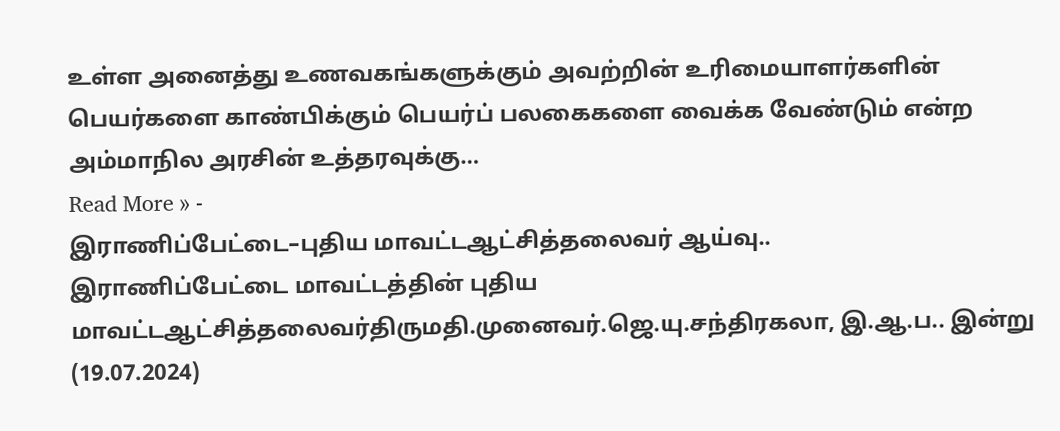உள்ள அனைத்து உணவகங்களுக்கும் அவற்றின் உரிமையாளர்களின் பெயர்களை காண்பிக்கும் பெயர்ப் பலகைகளை வைக்க வேண்டும் என்ற அம்மாநில அரசின் உத்தரவுக்கு…
Read More » -
இராணிப்பேட்டை–புதிய மாவட்டஆட்சித்தலைவர் ஆய்வு..
இராணிப்பேட்டை மாவட்டத்தின் புதிய மாவட்டஆட்சித்தலைவர்திருமதி.முனைவர்.ஜெ.யு.சந்திரகலா, இ.ஆ.ப.. இன்று (19.07.2024)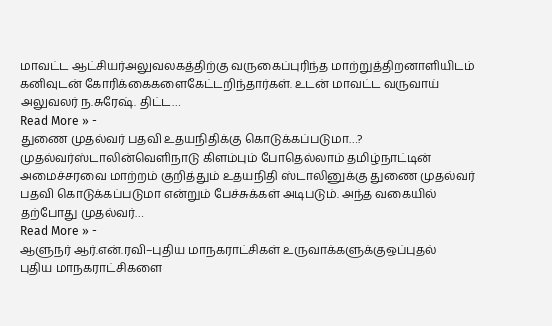மாவட்ட ஆட்சியர்அலுவலகத்திற்கு வருகைப்புரிந்த மாற்றுத்திறனாளியிடம் கனிவுடன் கோரிக்கைகளைகேட்டறிந்தார்கள். உடன் மாவட்ட வருவாய் அலுவலர் ந.சுரேஷ். திட்ட…
Read More » -
துணை முதல்வர் பதவி உதயநிதிக்கு கொடுக்கப்படுமா…?
முதல்வர்ஸ்டாலின்வெளிநாடு கிளம்பும் போதெல்லாம் தமிழ்நாட்டின் அமைச்சரவை மாற்றம் குறித்தும் உதயநிதி ஸ்டாலினுக்கு துணை முதல்வர் பதவி கொடுக்கப்படுமா என்றும் பேச்சுக்கள் அடிபடும். அந்த வகையில் தற்போது முதல்வர்…
Read More » -
ஆளுநர் ஆர்.என்.ரவி–புதிய மாநகராட்சிகள் உருவாக்களுக்குஒப்புதல்
புதிய மாநகராட்சிகளை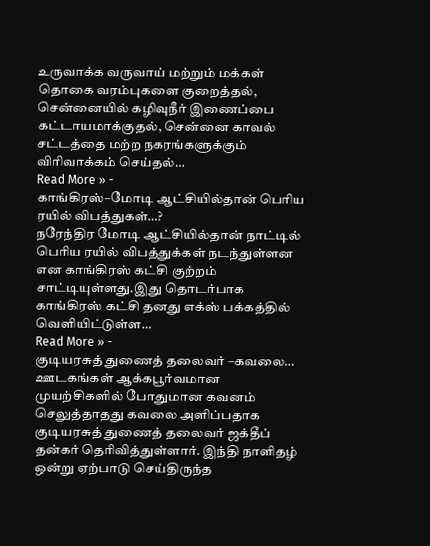உருவாக்க வருவாய் மற்றும் மக்கள் தொகை வரம்புகளை குறைத்தல், சென்னையில் கழிவுநீர் இணைப்பை கட்டாயமாக்குதல், சென்னை காவல் சட்டத்தை மற்ற நகரங்களுக்கும் விரிவாக்கம் செய்தல்…
Read More » -
காங்கிரஸ்–மோடி ஆட்சியில்தான் பெரிய ரயில் விபத்துகள்…?
நரேந்திர மோடி ஆட்சியில்தான் நாட்டில் பெரிய ரயில் விபத்துக்கள் நடந்துள்ளன என காங்கிரஸ் கட்சி குற்றம் சாட்டியுள்ளது.இது தொடர்பாக காங்கிரஸ் கட்சி தனது எக்ஸ் பக்கத்தில் வெளியிட்டுள்ள…
Read More » -
குடியரசுத் துணைத் தலைவர் –கவலை…
ஊடகங்கள் ஆக்கபூர்வமான முயற்சிகளில் போதுமான கவனம் செலுத்தாதது கவலை அளிப்பதாக குடியரசுத் துணைத் தலைவர் ஜக்தீப் தன்கர் தெரிவித்துள்ளார். இந்தி நாளிதழ் ஒன்று ஏற்பாடு செய்திருந்த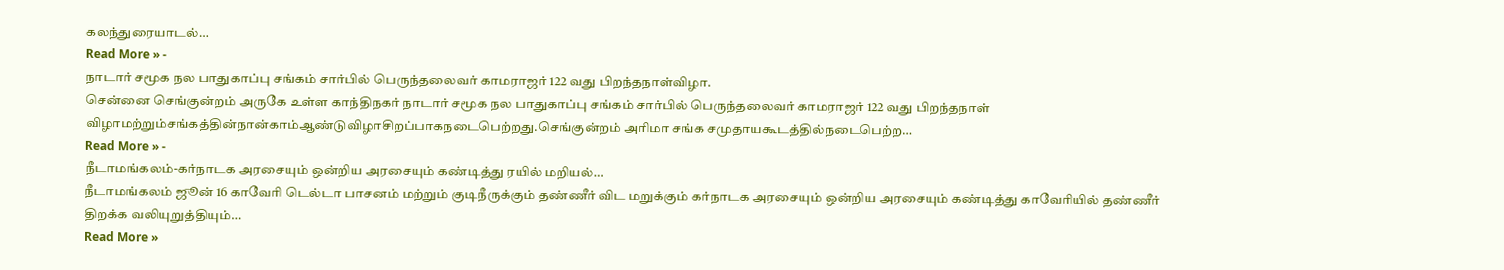கலந்துரையாடல்…
Read More » -
நாடார் சமூக நல பாதுகாப்பு சங்கம் சார்பில் பெருந்தலைவர் காமராஜர் 122 வது பிறந்தநாள்விழா.
சென்னை செங்குன்றம் அருகே உள்ள காந்திநகர் நாடார் சமூக நல பாதுகாப்பு சங்கம் சார்பில் பெருந்தலைவர் காமராஜர் 122 வது பிறந்தநாள் விழாமற்றும்சங்கத்தின்நான்காம்ஆண்டுவிழாசிறப்பாகநடைபெற்றது.செங்குன்றம் அரிமா சங்க சமுதாயகூடத்தில்நடைபெற்ற…
Read More » -
நீடாமங்கலம்-கர்நாடக அரசையும் ஒன்றிய அரசையும் கண்டித்து ரயில் மறியல்…
நீடாமங்கலம் ஜூன் 16 காவேரி டெல்டா பாசனம் மற்றும் குடிநீருக்கும் தண்ணீர் விட மறுக்கும் கர்நாடக அரசையும் ஒன்றிய அரசையும் கண்டித்து காவேரியில் தண்ணீர் திறக்க வலியுறுத்தியும்…
Read More »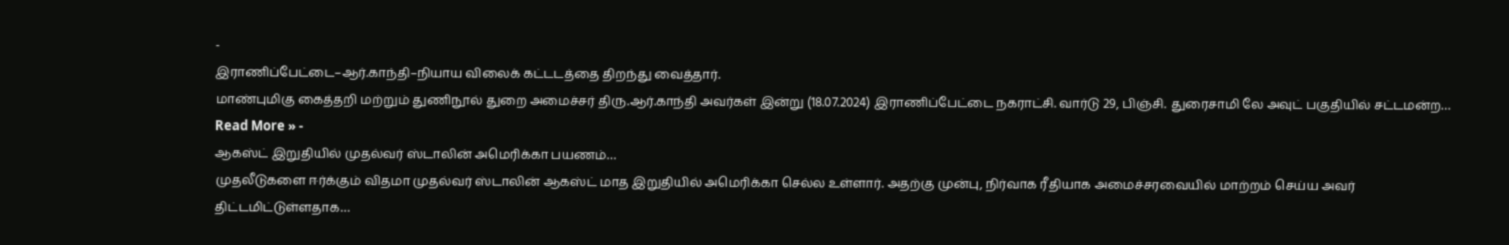-
இராணிப்பேட்டை–ஆர்.காந்தி–நியாய விலைக் கட்டடத்தை திறந்து வைத்தார்.
மாண்புமிகு கைத்தறி மற்றும் துணிநூல் துறை அமைச்சர் திரு.ஆர்.காந்தி அவர்கள் இன்று (18.07.2024) இராணிப்பேட்டை நகராட்சி. வார்டு 29, பிஞ்சி. துரைசாமி லே அவுட் பகுதியில் சட்டமன்ற…
Read More » -
ஆகஸ்ட் இறுதியில் முதல்வர் ஸ்டாலின் அமெரிக்கா பயணம்…
முதலீடுகளை ஈர்க்கும் விதமா முதல்வர் ஸ்டாலின் ஆகஸ்ட் மாத இறுதியில் அமெரிக்கா செல்ல உள்ளார். அதற்கு முன்பு, நிர்வாக ரீதியாக அமைச்சரவையில் மாற்றம் செய்ய அவர் திட்டமிட்டுள்ளதாக…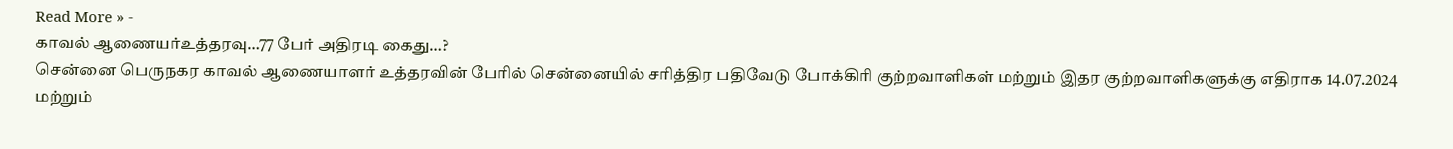Read More » -
காவல் ஆணையர்உத்தரவு…77 பேர் அதிரடி கைது…?
சென்னை பெருநகர காவல் ஆணையாளர் உத்தரவின் பேரில் சென்னையில் சரித்திர பதிவேடு போக்கிரி குற்றவாளிகள் மற்றும் இதர குற்றவாளிகளுக்கு எதிராக 14.07.2024 மற்றும்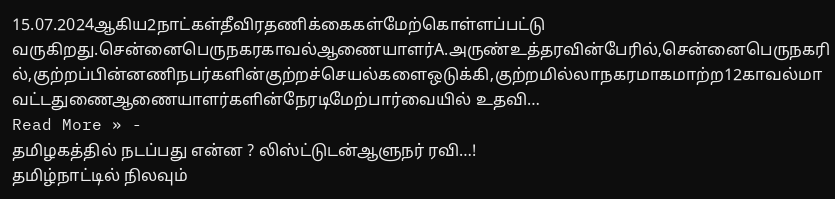15.07.2024ஆகிய2நாட்கள்தீவிரதணிக்கைகள்மேற்கொள்ளப்பட்டு வருகிறது.சென்னைபெருநகரகாவல்ஆணையாளர்A.அருண்உத்தரவின்பேரில்,சென்னைபெருநகரில்,குற்றப்பின்னணிநபர்களின்குற்றச்செயல்களைஒடுக்கி,குற்றமில்லாநகரமாகமாற்ற12காவல்மாவட்டதுணைஆணையாளர்களின்நேரடிமேற்பார்வையில் உதவி…
Read More » -
தமிழகத்தில் நடப்பது என்ன ? லிஸ்ட்டுடன்ஆளுநர் ரவி…!
தமிழ்நாட்டில் நிலவும்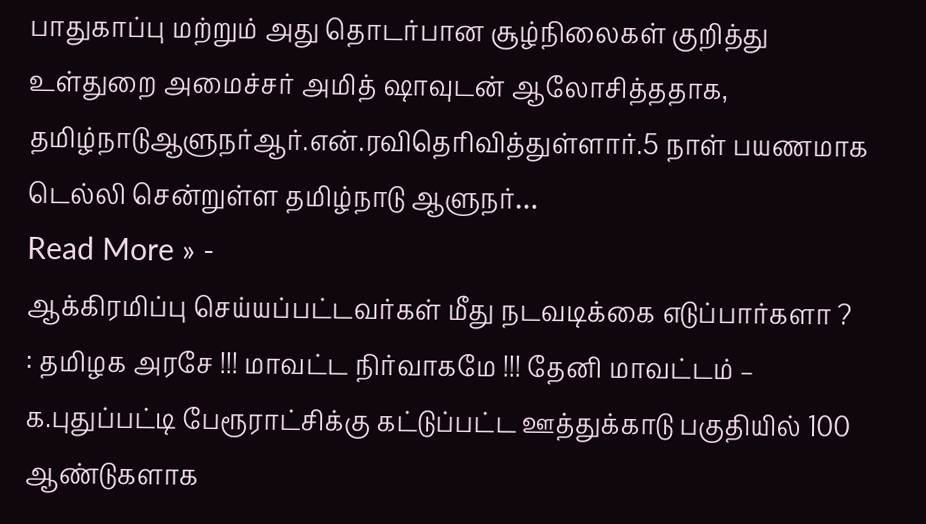பாதுகாப்பு மற்றும் அது தொடர்பான சூழ்நிலைகள் குறித்து உள்துறை அமைச்சர் அமித் ஷாவுடன் ஆலோசித்ததாக, தமிழ்நாடுஆளுநர்ஆர்.என்.ரவிதெரிவித்துள்ளார்.5 நாள் பயணமாக டெல்லி சென்றுள்ள தமிழ்நாடு ஆளுநர்…
Read More » -
ஆக்கிரமிப்பு செய்யப்பட்டவர்கள் மீது நடவடிக்கை எடுப்பார்களா ?
: தமிழக அரசே !!! மாவட்ட நிர்வாகமே !!! தேனி மாவட்டம் – க.புதுப்பட்டி பேரூராட்சிக்கு கட்டுப்பட்ட ஊத்துக்காடு பகுதியில் 100 ஆண்டுகளாக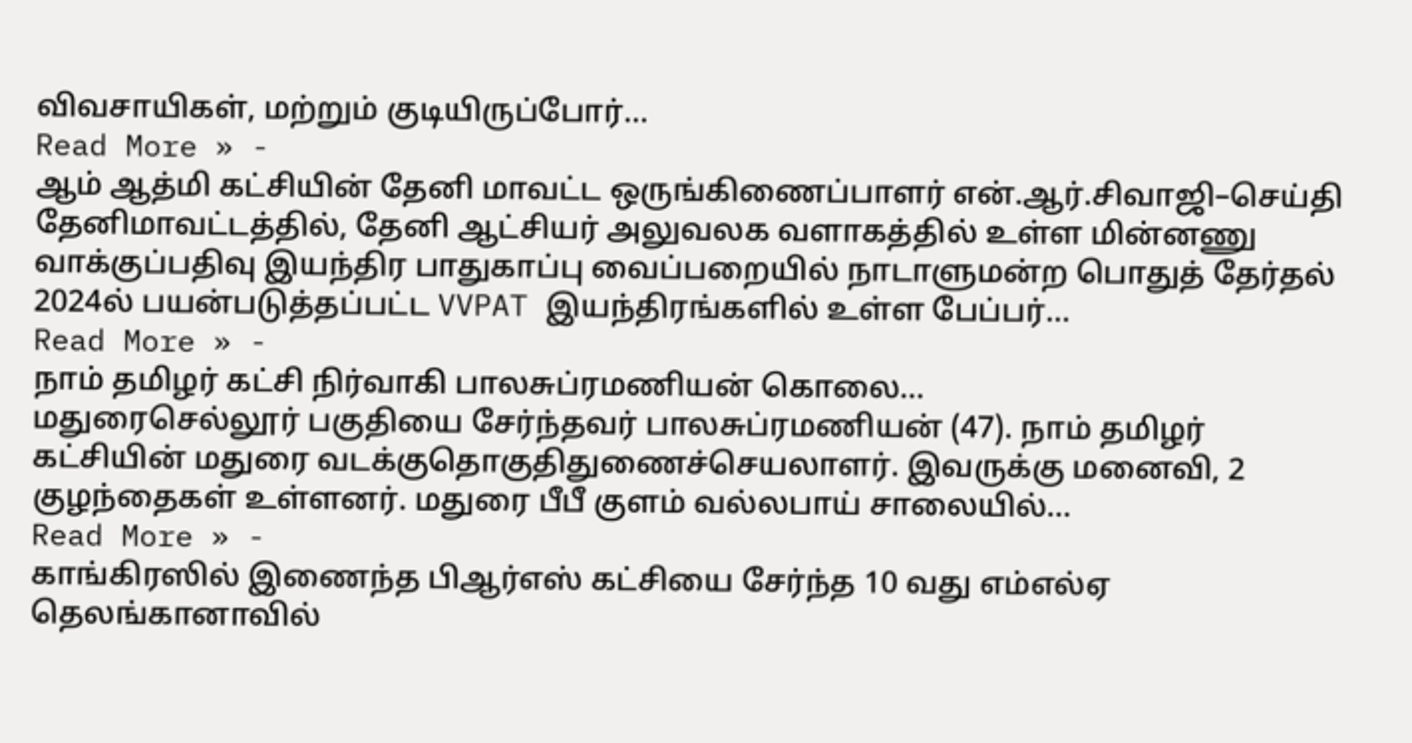விவசாயிகள், மற்றும் குடியிருப்போர்…
Read More » -
ஆம் ஆத்மி கட்சியின் தேனி மாவட்ட ஒருங்கிணைப்பாளர் என்.ஆர்.சிவாஜி–செய்தி
தேனிமாவட்டத்தில், தேனி ஆட்சியர் அலுவலக வளாகத்தில் உள்ள மின்னணு வாக்குப்பதிவு இயந்திர பாதுகாப்பு வைப்பறையில் நாடாளுமன்ற பொதுத் தேர்தல் 2024ல் பயன்படுத்தப்பட்ட VVPAT இயந்திரங்களில் உள்ள பேப்பர்…
Read More » -
நாம் தமிழர் கட்சி நிர்வாகி பாலசுப்ரமணியன் கொலை…
மதுரைசெல்லூர் பகுதியை சேர்ந்தவர் பாலசுப்ரமணியன் (47). நாம் தமிழர் கட்சியின் மதுரை வடக்குதொகுதிதுணைச்செயலாளர். இவருக்கு மனைவி, 2 குழந்தைகள் உள்ளனர். மதுரை பீபீ குளம் வல்லபாய் சாலையில்…
Read More » -
காங்கிரஸில் இணைந்த பிஆர்எஸ் கட்சியை சேர்ந்த 10 வது எம்எல்ஏ
தெலங்கானாவில்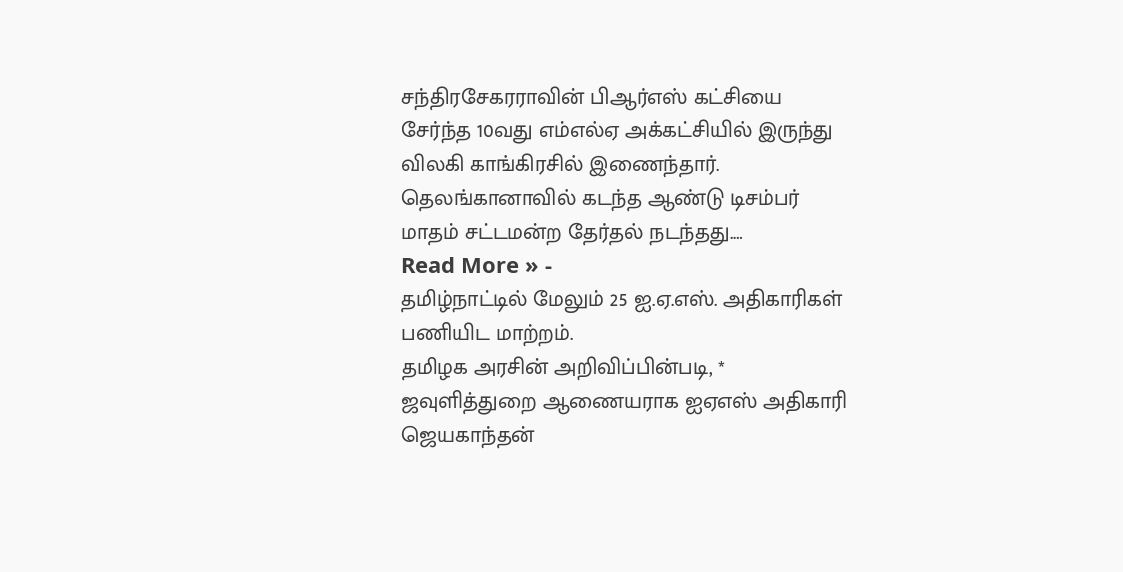சந்திரசேகரராவின் பிஆர்எஸ் கட்சியை சேர்ந்த 10வது எம்எல்ஏ அக்கட்சியில் இருந்து விலகி காங்கிரசில் இணைந்தார். தெலங்கானாவில் கடந்த ஆண்டு டிசம்பர் மாதம் சட்டமன்ற தேர்தல் நடந்தது.…
Read More » -
தமிழ்நாட்டில் மேலும் 25 ஐ.ஏ.எஸ். அதிகாரிகள் பணியிட மாற்றம்.
தமிழக அரசின் அறிவிப்பின்படி, * ஜவுளித்துறை ஆணையராக ஐஏஎஸ் அதிகாரி ஜெயகாந்தன்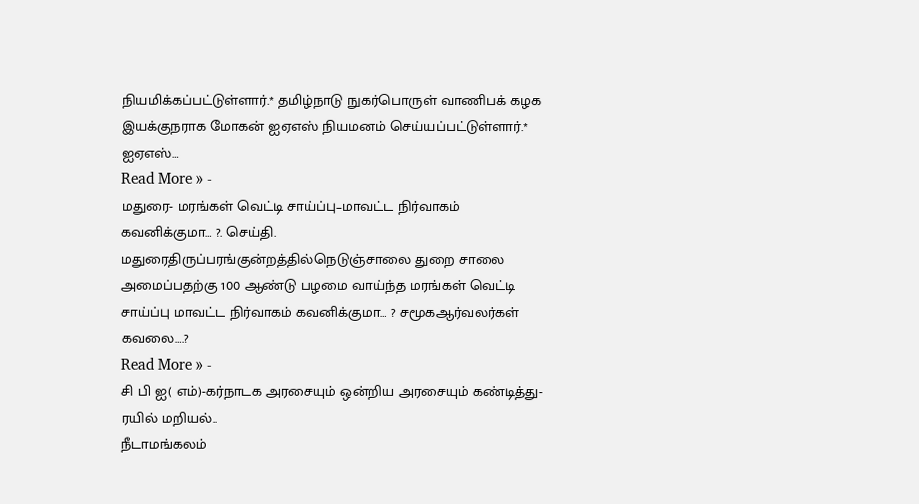நியமிக்கப்பட்டுள்ளார்.* தமிழ்நாடு நுகர்பொருள் வாணிபக் கழக இயக்குநராக மோகன் ஐஏஎஸ் நியமனம் செய்யப்பட்டுள்ளார்.* ஐஏஎஸ்…
Read More » -
மதுரை- மரங்கள் வெட்டி சாய்ப்பு–மாவட்ட நிர்வாகம் கவனிக்குமா… ?. செய்தி.
மதுரைதிருப்பரங்குன்றத்தில்நெடுஞ்சாலை துறை சாலை அமைப்பதற்கு 100 ஆண்டு பழமை வாய்ந்த மரங்கள் வெட்டி சாய்ப்பு மாவட்ட நிர்வாகம் கவனிக்குமா… ? சமூகஆர்வலர்கள் கவலை….?
Read More » -
சி பி ஐ( எம்)-கர்நாடக அரசையும் ஒன்றிய அரசையும் கண்டித்து-ரயில் மறியல்..
நீடாமங்கலம்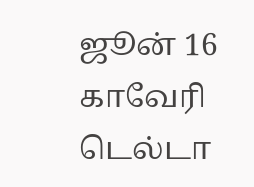ஜூன் 16 காவேரி டெல்டா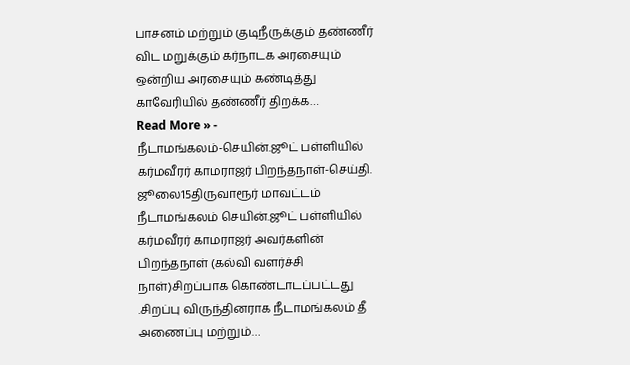பாசனம் மற்றும் குடிநீருக்கும் தண்ணீர் விட மறுக்கும் கர்நாடக அரசையும் ஒன்றிய அரசையும் கண்டித்து காவேரியில் தண்ணீர் திறக்க…
Read More » -
நீடாமங்கலம்-செயின்.ஜூட் பள்ளியில் கர்மவீரர் காமராஜர் பிறந்தநாள்-செய்தி.
ஜூலை15திருவாரூர் மாவட்டம் நீடாமங்கலம் செயின்.ஜூட் பள்ளியில் கர்மவீரர் காமராஜர் அவர்களின் பிறந்தநாள் (கல்வி வளர்ச்சி நாள்)சிறப்பாக கொண்டாடப்பட்டது .சிறப்பு விருந்தினராக நீடாமங்கலம் தீ அணைப்பு மற்றும்…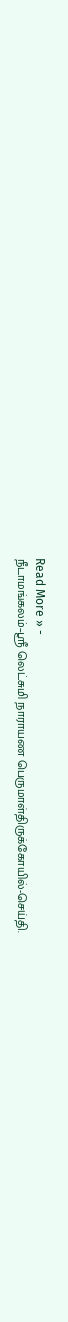Read More » -
நீடாமங்கலம்–ஶ்ரீ லெட்சுமி நாராயண பெருமாள்திருக்கோயில்-செய்தி.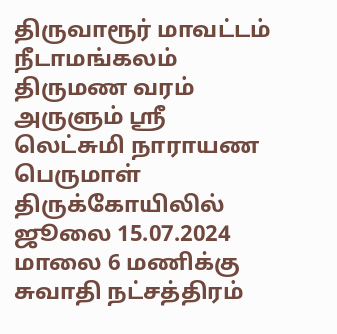திருவாரூர் மாவட்டம் நீடாமங்கலம் திருமண வரம் அருளும் ஶ்ரீ லெட்சுமி நாராயண பெருமாள் திருக்கோயிலில் ஜூலை 15.07.2024 மாலை 6 மணிக்கு சுவாதி நட்சத்திரம்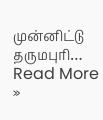முன்னிட்டு தருமபுரி…
Read More »